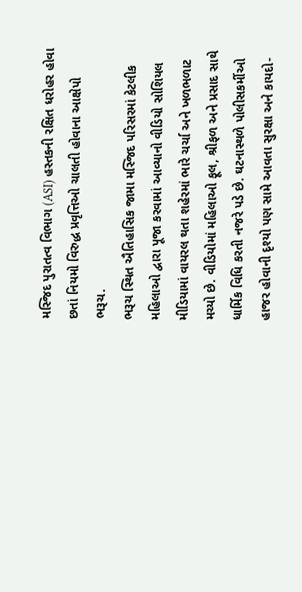મસ્જિદ પુરાતત્વ વિભાગ (ASI) હસ્તકની રક્ષિત ધરોહર હોવા છતાં નિયમો વિરુદ્ધ પ્રવૃત્તિઓ ચાલતી હોવાના આક્ષેપો
ભરૂચ.
ભરૂચ સ્થિત ઐતિહાસિક જામા મસ્જિદ પરિસરમાં કેટલીક મહિલાઓ દ્વારા પૂજા કરવામાં આવ્યાનો વીડિયો સોશિયલ મીડિયામાં વાયરલ થતા શહેરમાં ભારે ચર્ચા અને ખળભળાટ મચ્યો છે. વીડિયોમાં મહિલાઓ ફૂલ, શ્રીફળ અને પ્રસાદ સાથે ધાર્મિક વિધિ કરતી નજરે પડે છે. ઘટનાસ્થળે પોલીસકર્મીઓ હાજર હોવાની દૃશ્યો પણ સામે આવતા સુરક્ષા અને કાયદો-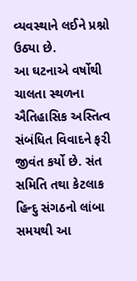વ્યવસ્થાને લઈને પ્રશ્નો ઉઠ્યા છે.
આ ઘટનાએ વર્ષોથી ચાલતા સ્થળના ઐતિહાસિક અસ્તિત્વ સંબંધિત વિવાદને ફરી જીવંત કર્યો છે. સંત સમિતિ તથા કેટલાક હિન્દુ સંગઠનો લાંબા સમયથી આ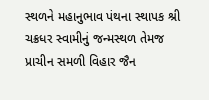સ્થળને મહાનુભાવ પંથના સ્થાપક શ્રી ચક્રધર સ્વામીનું જન્મસ્થળ તેમજ પ્રાચીન સમળી વિહાર જૈન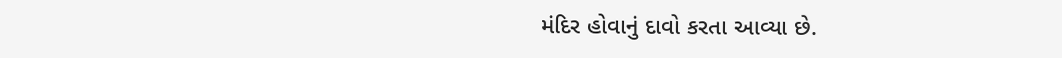મંદિર હોવાનું દાવો કરતા આવ્યા છે.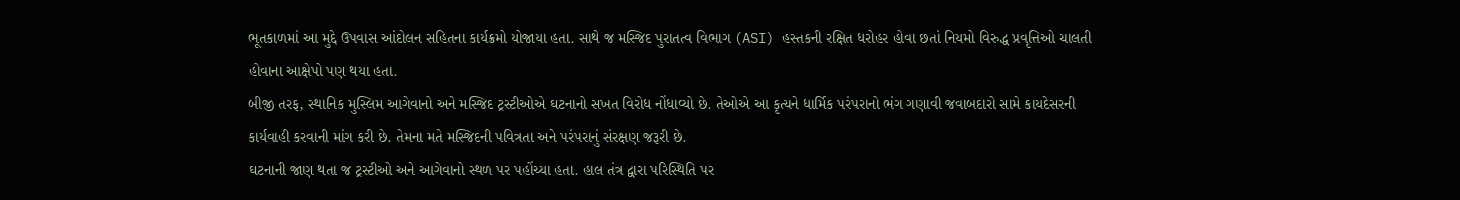ભૂતકાળમાં આ મુદ્દે ઉપવાસ આંદોલન સહિતના કાર્યક્રમો યોજાયા હતા. સાથે જ મસ્જિદ પુરાતત્વ વિભાગ (ASI) હસ્તકની રક્ષિત ધરોહર હોવા છતાં નિયમો વિરુદ્ધ પ્રવૃત્તિઓ ચાલતી હોવાના આક્ષેપો પણ થયા હતા.
બીજી તરફ, સ્થાનિક મુસ્લિમ આગેવાનો અને મસ્જિદ ટ્રસ્ટીઓએ ઘટનાનો સખત વિરોધ નોંધાવ્યો છે. તેઓએ આ કૃત્યને ધાર્મિક પરંપરાનો ભંગ ગણાવી જવાબદારો સામે કાયદેસરની કાર્યવાહી કરવાની માંગ કરી છે. તેમના મતે મસ્જિદની પવિત્રતા અને પરંપરાનું સંરક્ષણ જરૂરી છે.
ઘટનાની જાણ થતા જ ટ્રસ્ટીઓ અને આગેવાનો સ્થળ પર પહોંચ્યા હતા. હાલ તંત્ર દ્વારા પરિસ્થિતિ પર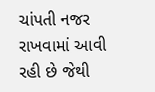ચાંપતી નજર રાખવામાં આવી રહી છે જેથી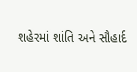શહેરમાં શાંતિ અને સૌહાર્દ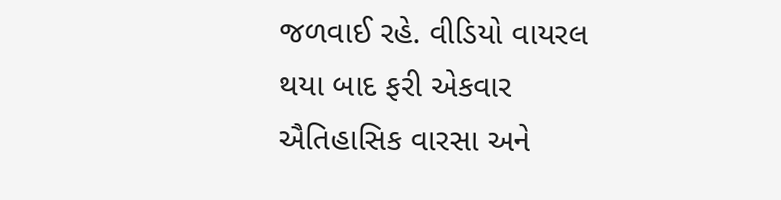જળવાઈ રહે. વીડિયો વાયરલ થયા બાદ ફરી એકવાર ઐતિહાસિક વારસા અને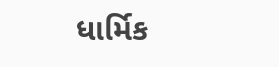ધાર્મિક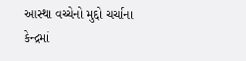આસ્થા વચ્ચેનો મુદ્દો ચર્ચાના કેન્દ્રમાં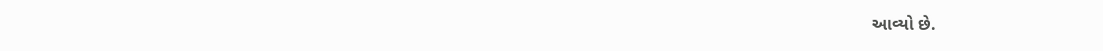આવ્યો છે.